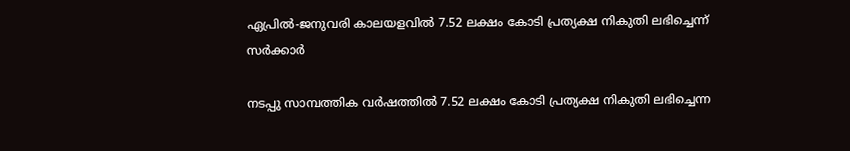ഏപ്രില്‍-ജനുവരി കാലയളവില്‍ 7.52 ലക്ഷം കോടി പ്രത്യക്ഷ നികുതി ലഭിച്ചെന്ന് സര്‍ക്കാര്‍

നടപ്പു സാമ്പത്തിക വര്‍ഷത്തില്‍ 7.52 ലക്ഷം കോടി പ്രത്യക്ഷ നികുതി ലഭിച്ചെന്ന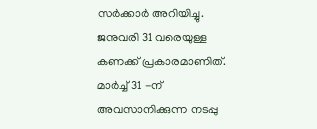സര്‍ക്കാര്‍ അറിയിച്ചു. ജനുവരി 31 വരെയുള്ള കണക്ക് പ്രകാരമാണിത്. മാര്‍ച്ച് 31 -ന് അവസാനിക്കുന്ന നടപ്പു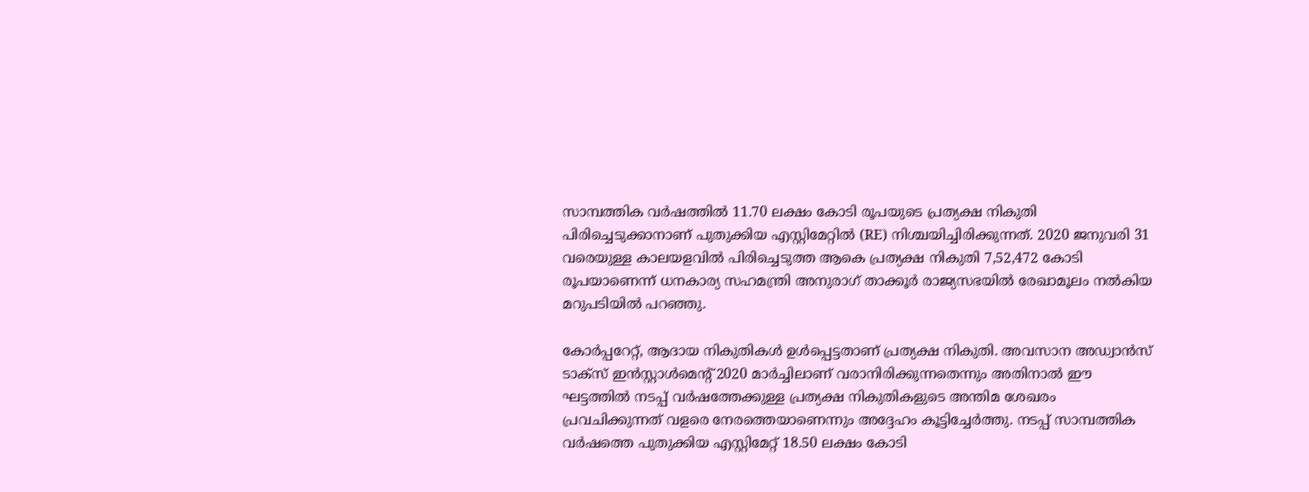സാമ്പത്തിക വര്‍ഷത്തില്‍ 11.70 ലക്ഷം കോടി രൂപയുടെ പ്രത്യക്ഷ നികുതി പിരിച്ചെടുക്കാനാണ് പുതുക്കിയ എസ്റ്റിമേറ്റില്‍ (RE) നിശ്ചയിച്ചിരിക്കുന്നത്. 2020 ജനുവരി 31 വരെയുള്ള കാലയളവില്‍ പിരിച്ചെടുത്ത ആകെ പ്രത്യക്ഷ നികുതി 7,52,472 കോടി രൂപയാണെന്ന് ധനകാര്യ സഹമന്ത്രി അനുരാഗ് താക്കൂര്‍ രാജ്യസഭയില്‍ രേഖാമൂലം നല്‍കിയ മറുപടിയില്‍ പറഞ്ഞു.

കോര്‍പ്പറേറ്റ്, ആദായ നികുതികള്‍ ഉള്‍പ്പെട്ടതാണ് പ്രത്യക്ഷ നികുതി. അവസാന അഡ്വാന്‍സ് ടാക്‌സ് ഇന്‍സ്റ്റാള്‍മെന്റ് 2020 മാര്‍ച്ചിലാണ് വരാനിരിക്കുന്നതെന്നും അതിനാല്‍ ഈ ഘട്ടത്തില്‍ നടപ്പ് വര്‍ഷത്തേക്കുള്ള പ്രത്യക്ഷ നികുതികളുടെ അന്തിമ ശേഖരം പ്രവചിക്കുന്നത് വളരെ നേരത്തെയാണെന്നും അദ്ദേഹം കൂട്ടിച്ചേര്‍ത്തു. നടപ്പ് സാമ്പത്തിക വര്‍ഷത്തെ പുതുക്കിയ എസ്റ്റിമേറ്റ് 18.50 ലക്ഷം കോടി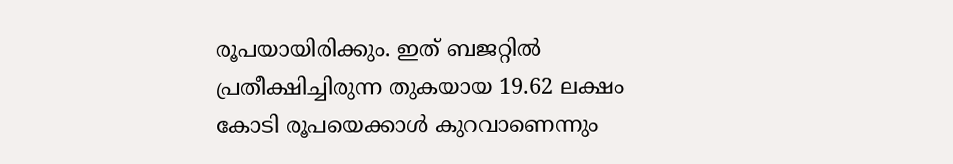രൂപയായിരിക്കും. ഇത് ബജറ്റില്‍ പ്രതീക്ഷിച്ചിരുന്ന തുകയായ 19.62 ലക്ഷം കോടി രൂപയെക്കാള്‍ കുറവാണെന്നും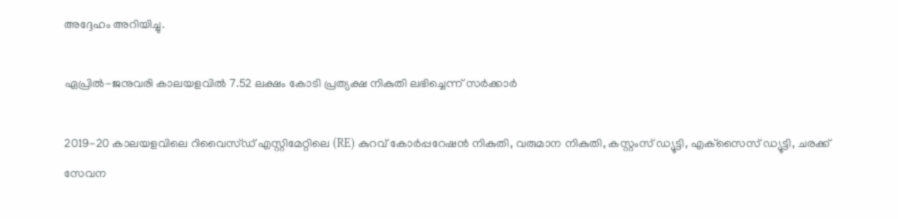അദ്ദേഹം അറിയിച്ചു.

ഏപ്രില്‍-ജനുവരി കാലയളവില്‍ 7.52 ലക്ഷം കോടി പ്രത്യക്ഷ നികുതി ലഭിച്ചെന്ന് സര്‍ക്കാര്‍

2019-20 കാലയളവിലെ റിവൈസ്ഡ് എസ്റ്റിമേറ്റിലെ (RE) കുറവ് കോര്‍പ്പറേഷന്‍ നികുതി, വരുമാന നികുതി, കസ്റ്റംസ് ഡ്യൂട്ടി, എക്‌സൈസ് ഡ്യൂട്ടി, ചരക്ക് സേവന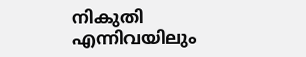നികുതി എന്നിവയിലും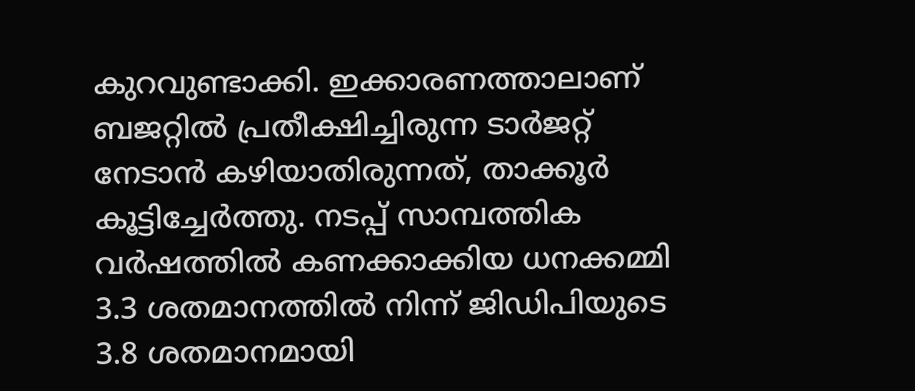കുറവുണ്ടാക്കി. ഇക്കാരണത്താലാണ് ബജറ്റില്‍ പ്രതീക്ഷിച്ചിരുന്ന ടാര്‍ജറ്റ് നേടാന്‍ കഴിയാതിരുന്നത്, താക്കൂര്‍ കൂട്ടിച്ചേര്‍ത്തു. നടപ്പ് സാമ്പത്തിക വര്‍ഷത്തില്‍ കണക്കാക്കിയ ധനക്കമ്മി 3.3 ശതമാനത്തില്‍ നിന്ന് ജിഡിപിയുടെ 3.8 ശതമാനമായി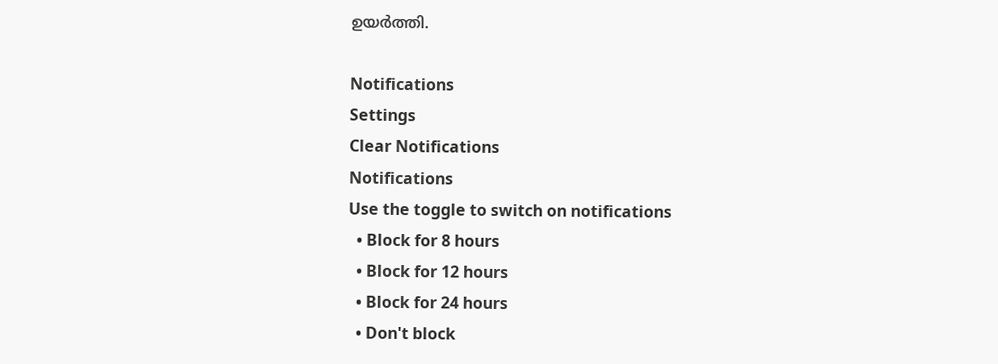ഉയര്‍ത്തി.

Notifications
Settings
Clear Notifications
Notifications
Use the toggle to switch on notifications
  • Block for 8 hours
  • Block for 12 hours
  • Block for 24 hours
  • Don't block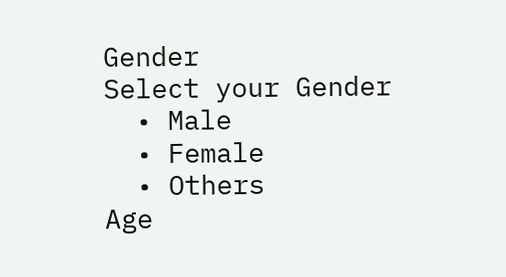Gender
Select your Gender
  • Male
  • Female
  • Others
Age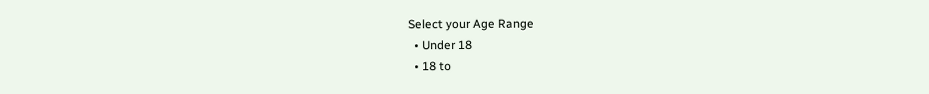Select your Age Range
  • Under 18
  • 18 to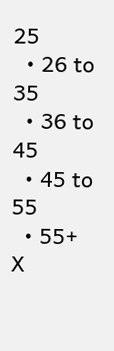25
  • 26 to 35
  • 36 to 45
  • 45 to 55
  • 55+
X